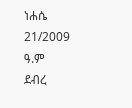ነሐሴ 21/2009
ዓ.ም
ደብረ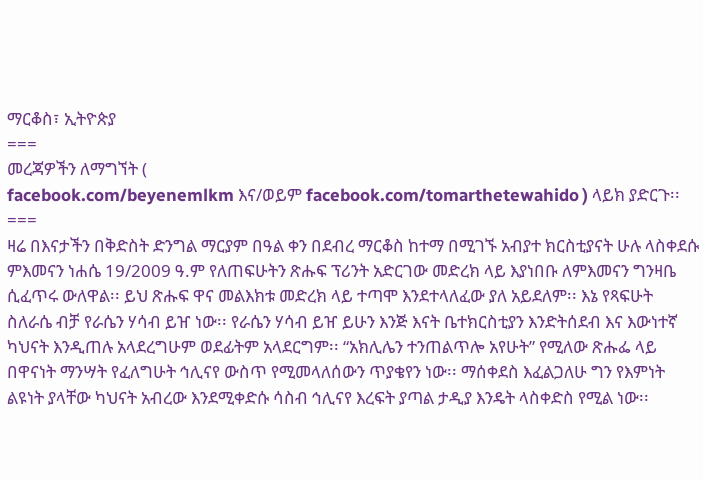ማርቆስ፣ ኢትዮጵያ
===
መረጃዎችን ለማግኘት (
facebook.com/beyenemlkm እና/ወይም facebook.com/tomarthetewahido ) ላይክ ያድርጉ፡፡
===
ዛሬ በእናታችን በቅድስት ድንግል ማርያም በዓል ቀን በደብረ ማርቆስ ከተማ በሚገኙ አብያተ ክርስቲያናት ሁሉ ላስቀደሱ ምእመናን ነሐሴ 19/2009 ዓ.ም የለጠፍሁትን ጽሑፍ ፕሪንት አድርገው መድረክ ላይ እያነበቡ ለምእመናን ግንዛቤ ሲፈጥሩ ውለዋል፡፡ ይህ ጽሑፍ ዋና መልእክቱ መድረክ ላይ ተጣሞ እንደተላለፈው ያለ አይደለም፡፡ እኔ የጻፍሁት ስለራሴ ብቻ የራሴን ሃሳብ ይዠ ነው፡፡ የራሴን ሃሳብ ይዠ ይሁን እንጅ እናት ቤተክርስቲያን እንድትሰደብ እና እውነተኛ ካህናት እንዲጠሉ አላደረግሁም ወደፊትም አላደርግም፡፡ “አክሊሌን ተንጠልጥሎ አየሁት” የሚለው ጽሑፌ ላይ በዋናነት ማንሣት የፈለግሁት ኅሊናየ ውስጥ የሚመላለሰውን ጥያቄየን ነው፡፡ ማሰቀደስ እፈልጋለሁ ግን የእምነት ልዩነት ያላቸው ካህናት አብረው እንደሚቀድሱ ሳስብ ኅሊናየ እረፍት ያጣል ታዲያ እንዴት ላስቀድስ የሚል ነው፡፡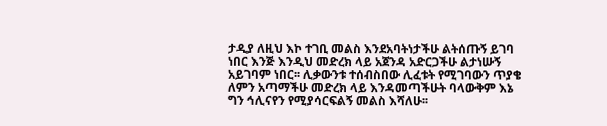ታዲያ ለዚህ እኮ ተገቢ መልስ እንደአባትነታችሁ ልትሰጡኝ ይገባ ነበር እንጅ እንዲህ መድረክ ላይ አጀንዳ አድርጋችሁ ልታነሡኝ አይገባም ነበር፡፡ ሊቃውንቱ ተሰብስበው ሊፈቱት የሚገባውን ጥያቄ ለምን አጣማችሁ መድረክ ላይ እንዳመጣችሁት ባላውቅም እኔ ግን ኅሊናየን የሚያሳርፍልኝ መልስ እሻለሁ፡፡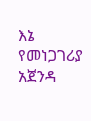እኔ የመነጋገሪያ አጀንዳ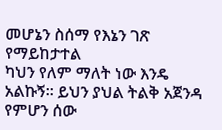መሆኔን ስሰማ የእኔን ገጽ የማይከታተል
ካህን የለም ማለት ነው እንዴ አልኩኝ፡፡ ይህን ያህል ትልቅ አጀንዳ የምሆን ሰው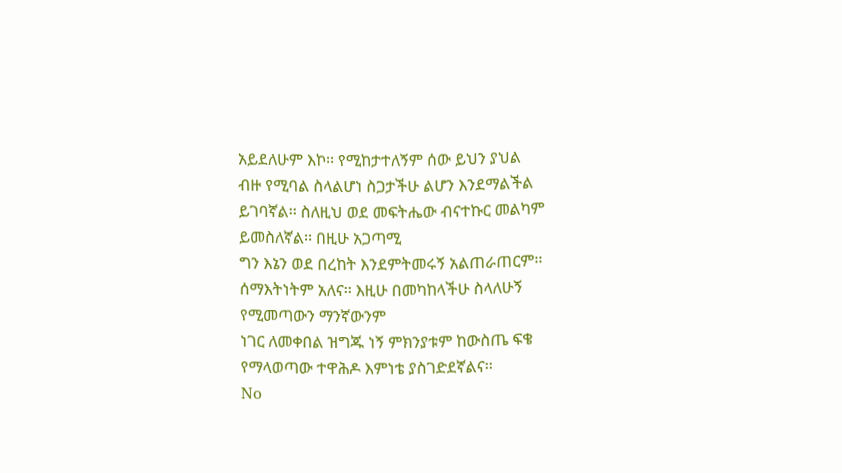አይደለሁም እኮ፡፡ የሚከታተለኝም ሰው ይህን ያህል
ብዙ የሚባል ስላልሆነ ስጋታችሁ ልሆን እንደማልችል ይገባኛል፡፡ ስለዚህ ወደ መፍትሔው ብናተኩር መልካም ይመስለኛል፡፡ በዚሁ አጋጣሚ
ግን እኔን ወደ በረከት እንደምትመሩኝ አልጠራጠርም፡፡ ሰማእትነትም አለና፡፡ እዚሁ በመካከላችሁ ስላለሁኝ የሚመጣውን ማንኛውንም
ነገር ለመቀበል ዝግጁ ነኝ ምክንያቱም ከውስጤ ፍቄ የማላወጣው ተዋሕዶ እምነቴ ያስገድደኛልና፡፡
No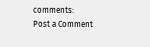comments:
Post a Comment